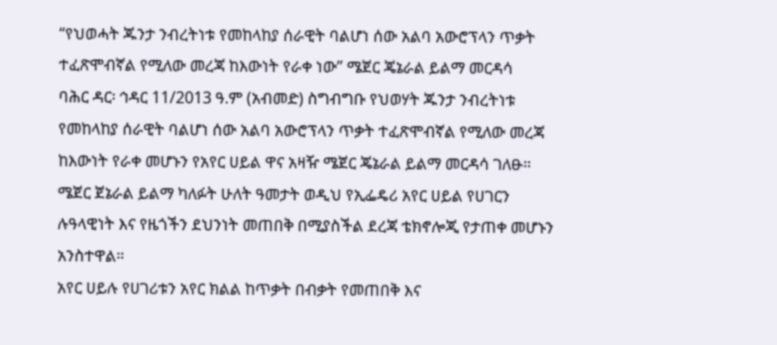“የህወሓት ጁንታ ንብረትነቱ የመከላከያ ሰራዊት ባልሆነ ሰው አልባ አውሮፕላን ጥቃት ተፈጽሞብኛል የሚለው መረጃ ከእውነት የራቀ ነው” ሜጀር ጄኔራል ይልማ መርዳሳ
ባሕር ዳር፡ ኅዳር 11/2013 ዓ.ም (አብመድ) ስግብግቡ የህወሃት ጁንታ ንብረትነቱ የመከላከያ ሰራዊት ባልሆነ ሰው አልባ አውሮፕላን ጥቃት ተፈጽሞብኛል የሚለው መረጃ ከእውነት የራቀ መሆኑን የአየር ሀይል ዋና አዛዥ ሜጀር ጄኔራል ይልማ መርዳሳ ገለፁ።
ሜጀር ጀኔራል ይልማ ካለፉት ሁለት ዓመታት ወዲህ የኢፌዴሪ አየር ሀይል የሀገርን ሉዓላዊነት እና የዜጎችን ደህንነት መጠበቅ በሚያስችል ደረጃ ቴክኖሎጂ የታጠቀ መሆኑን አንስተዋል።
አየር ሀይሉ የሀገሪቱን አየር ክልል ከጥቃት በብቃት የመጠበቅ እና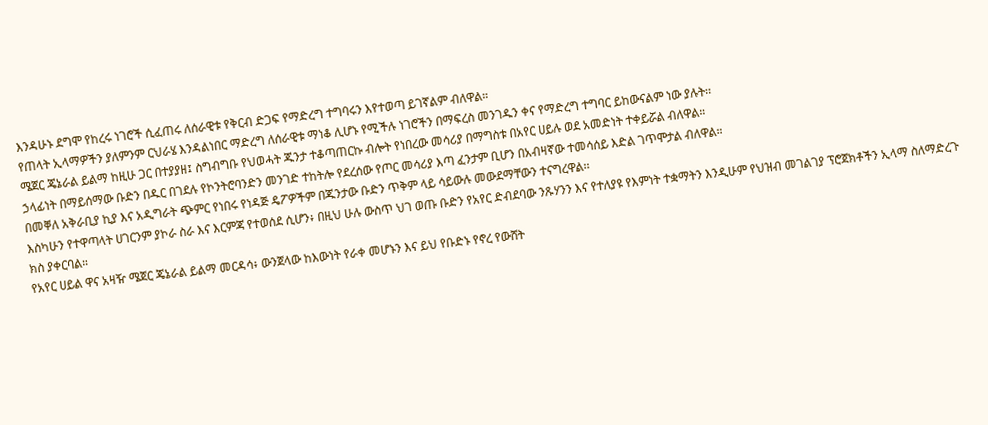እንዳሁኑ ደግሞ የከረሩ ነገሮች ሲፈጠሩ ለሰራዊቱ የቅርብ ድጋፍ የማድረግ ተግባሩን እየተወጣ ይገኛልም ብለዋል።
የጠላት ኢላማዎችን ያለምንም ርህራሄ እንዳልነበር ማድረግ ለሰራዊቱ ማነቆ ሊሆኑ የሚችሉ ነገሮችን በማፍረስ መንገዱን ቀና የማድረግ ተግባር ይከውናልም ነው ያሉት፡፡
ሜጀር ጄኔራል ይልማ ከዚሁ ጋር በተያያዘ፤ ስግብግቡ የህወሓት ጁንታ ተቆጣጠርኩ ብሎት የነበረው መሳሪያ በማግስቱ በአየር ሀይሉ ወደ አመድነት ተቀይሯል ብለዋል።
ኃላፊነት በማይሰማው ቡድን በዱር በገደሉ የኮንትሮባንድን መንገድ ተከትሎ የደረሰው የጦር መሳሪያ እጣ ፈንታም ቢሆን በአብዛኛው ተመሳሰይ እድል ገጥሞታል ብለዋል።
በመቐለ አቅራቢያ ኪያ እና አዲግራት ጭምር የነበሩ የነዳጅ ዴፖዎችም በጁንታው ቡድን ጥቅም ላይ ሳይውሉ መውደማቸውን ተናግረዋል፡፡
እስካሁን የተዋጣላት ሀገርንም ያኮራ ስራ እና እርምጃ የተወሰደ ሲሆን፥ በዚህ ሁሉ ውስጥ ህገ ወጡ ቡድን የአየር ድብደባው ንጹሃንን እና የተለያዩ የእምነት ተቋማትን እንዲሁም የህዝብ መገልገያ ፕሮጀክቶችን ኢላማ ስለማድረጉ ክስ ያቀርባል።
የአየር ሀይል ዋና አዛዥ ሜጀር ጄኔራል ይልማ መርዳሳ፥ ውንጀላው ከእውነት የራቀ መሆኑን እና ይህ የቡድኑ የኖረ የውሸት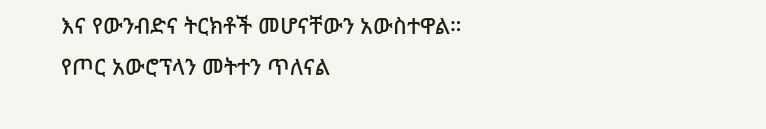እና የውንብድና ትርክቶች መሆናቸውን አውስተዋል።
የጦር አውሮፕላን መትተን ጥለናል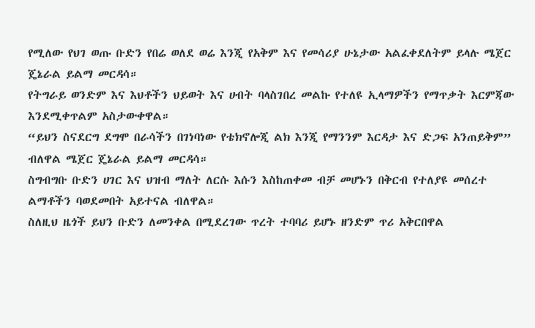የሚለው የህገ ወጡ ቡድን የበሬ ወለደ ወሬ እንጂ የአቅም እና የመሳሪያ ሁኔታው አልፈቀደለትም ይላሉ ሜጀር ጄኔራል ይልማ መርዳሳ።
የትግራይ ወንድም እና እህቶችን ህይወት እና ሀብት ባላስገበረ መልኩ የተለዩ ኢላማዎችን የማጥቃት እርምጃው እንደሚቀጥልም አስታውቀዋል።
“ይህን ስናደርግ ደግሞ በራሳችን በገነባነው የቴክኖሎጂ ልክ እንጂ የማንንም እርዳታ እና ድጋፍ አንጠይቅም” ብለዋል ሜጀር ጄኔራል ይልማ መርዳሳ።
ስግብግቡ ቡድን ሀገር እና ህዝብ ማለት ለርሱ እሱን እስከጠቀመ ብቻ መሆኑን በቅርብ የተለያዩ መሰረተ ልማቶችን ባወደመበት አይተናል ብለዋል።
ስለዚህ ዜጎች ይህን ቡድን ለመንቀል በሚደረገው ጥረት ተባባሪ ይሆኑ ዘንድም ጥሪ አቅርበዋል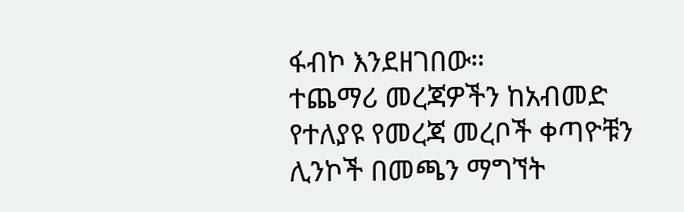ፋብኮ እንደዘገበው።
ተጨማሪ መረጃዎችን ከአብመድ የተለያዩ የመረጃ መረቦች ቀጣዮቹን ሊንኮች በመጫን ማግኘት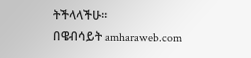ትችላላችሁ፡፡
በዌብሳይት amharaweb.com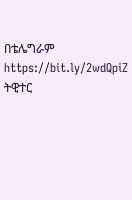በቴሌግራም https://bit.ly/2wdQpiZ
ትዊተር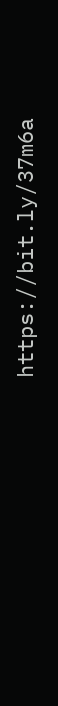https://bit.ly/37m6a